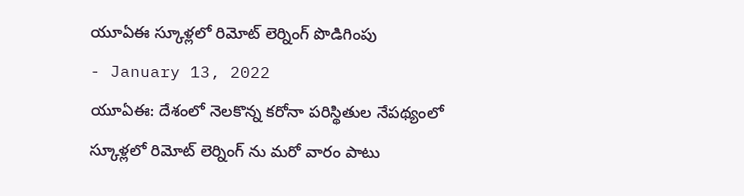యూఏఈ స్కూళ్లలో రిమోట్ లెర్నింగ్ పొడిగింపు
- January 13, 2022
యూఏఈ: దేశంలో నెలకొన్న కరోనా పరిస్థితుల నేపథ్యంలో స్కూళ్లలో రిమోట్ లెర్నింగ్ ను మరో వారం పాటు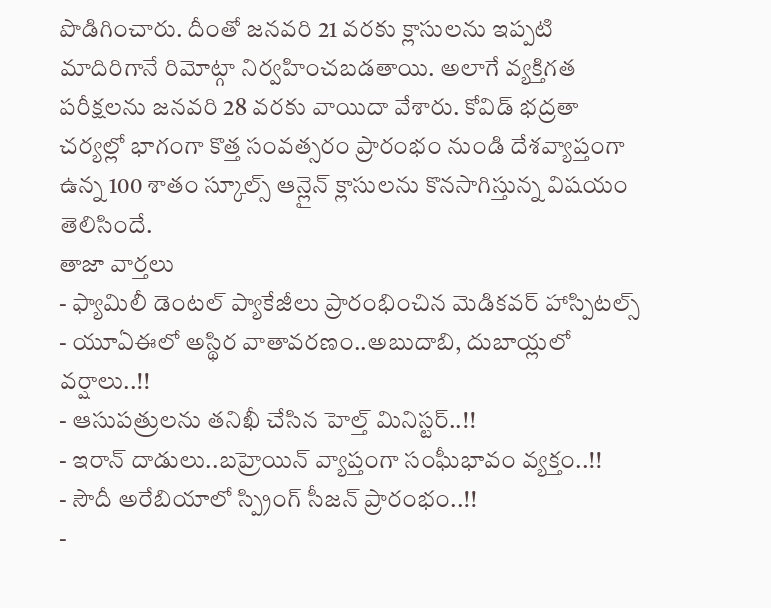పొడిగించారు. దీంతో జనవరి 21 వరకు క్లాసులను ఇప్పటి మాదిరిగానే రిమోట్గా నిర్వహించబడతాయి. అలాగే వ్యక్తిగత పరీక్షలను జనవరి 28 వరకు వాయిదా వేశారు. కోవిడ్ భద్రతా చర్యల్లో భాగంగా కొత్త సంవత్సరం ప్రారంభం నుండి దేశవ్యాప్తంగా ఉన్న 100 శాతం స్కూల్స్ ఆన్లైన్ క్లాసులను కొనసాగిస్తున్న విషయం తెలిసిందే.
తాజా వార్తలు
- ఫ్యామిలీ డెంటల్ ప్యాకేజీలు ప్రారంభించిన మెడికవర్ హాస్పిటల్స్
- యూఏఈలో అస్థిర వాతావరణం..అబుదాబి, దుబాయ్లలో వర్షాలు..!!
- ఆసుపత్రులను తనిఖీ చేసిన హెల్త్ మినిస్టర్..!!
- ఇరాన్ దాడులు..బహ్రెయిన్ వ్యాప్తంగా సంఘీభావం వ్యక్తం..!!
- సౌదీ అరేబియాలో స్ప్రింగ్ సీజన్ ప్రారంభం..!!
-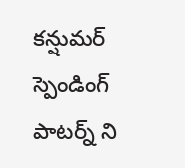కన్షుమర్ స్పెండింగ్ పాటర్న్ ని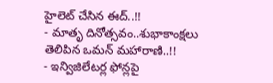హైలెట్ చేసిన ఈద్..!!
- మాతృ దినోత్సవం..శుభాకాంక్షలు తెలిపిన ఒమన్ మహారాణి..!!
- ఇన్విజిలేటర్ల ఫోన్లపై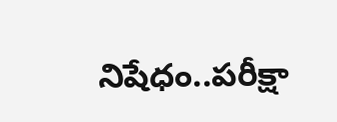నిషేధం..పరీక్షా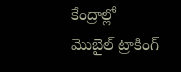కేంద్రాల్లో మొబైల్ ట్రాకింగ్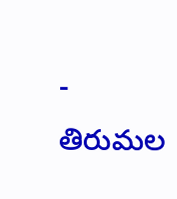- తిరుమల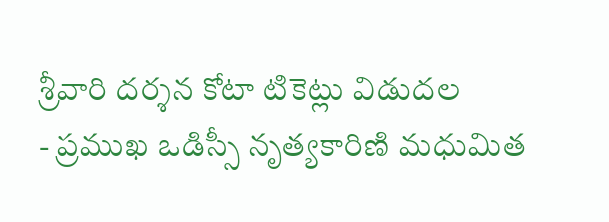శ్రీవారి దర్శన కోటా టికెట్లు విడుదల
- ప్రముఖ ఒడిస్సీ నృత్యకారిణి మధుమిత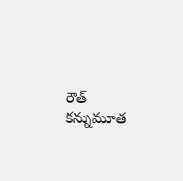రౌత్ కన్నుమూత